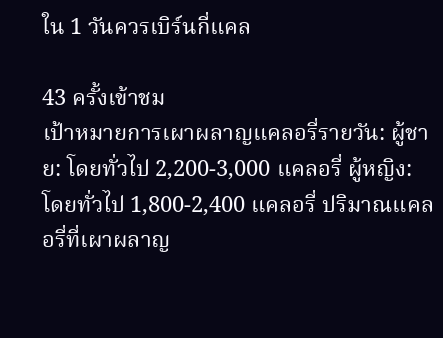ใน 1 วันควรเบิร์นกี่แคล

43 ครั้งเข้าชม
เป้าหมายการเผาผลาญแคลอรี่รายวัน: ผู้ชาย: โดยทั่วไป 2,200-3,000 แคลอรี่ ผู้หญิง: โดยทั่วไป 1,800-2,400 แคลอรี่ ปริมาณแคลอรี่ที่เผาผลาญ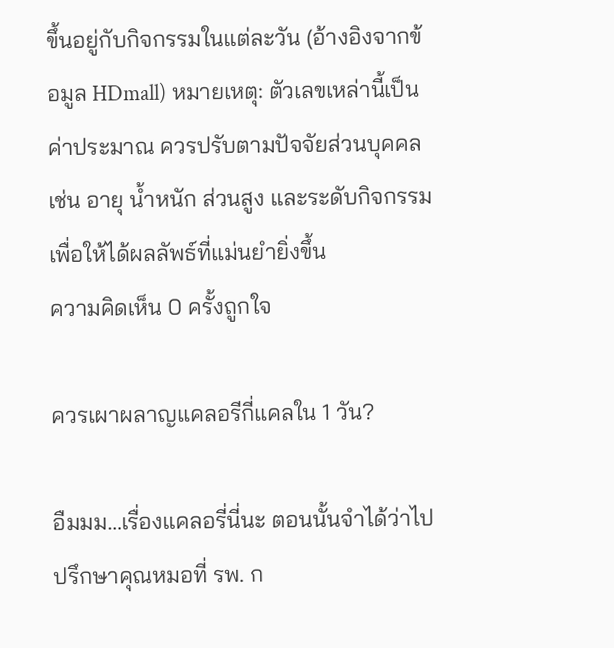ขึ้นอยู่กับกิจกรรมในแต่ละวัน (อ้างอิงจากข้อมูล HDmall) หมายเหตุ: ตัวเลขเหล่านี้เป็นค่าประมาณ ควรปรับตามปัจจัยส่วนบุคคล เช่น อายุ น้ำหนัก ส่วนสูง และระดับกิจกรรม เพื่อให้ได้ผลลัพธ์ที่แม่นยำยิ่งขึ้น
ความคิดเห็น 0 ครั้งถูกใจ

ควรเผาผลาญแคลอรีกี่แคลใน 1 วัน?

อืมมม…เรื่องแคลอรี่นี่นะ ตอนนั้นจำได้ว่าไปปรึกษาคุณหมอที่ รพ. ก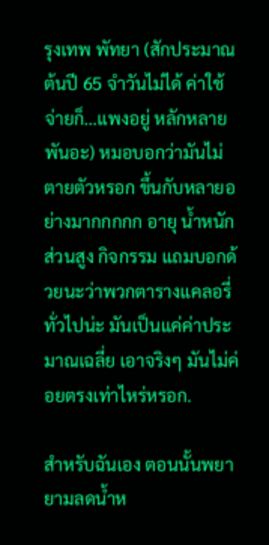รุงเทพ พัทยา (สักประมาณต้นปี 65 จำวันไม่ได้ ค่าใช้จ่ายก็…แพงอยู่ หลักหลายพันอะ) หมอบอกว่ามันไม่ตายตัวหรอก ขึ้นกับหลายอย่างมากกกกก อายุ น้ำหนัก ส่วนสูง กิจกรรม แถมบอกด้วยนะว่าพวกตารางแคลอรี่ทั่วไปน่ะ มันเป็นแค่ค่าประมาณเฉลี่ย เอาจริงๆ มันไม่ค่อยตรงเท่าไหร่หรอก.

สำหรับฉันเอง ตอนนั้นพยายามลดน้ำห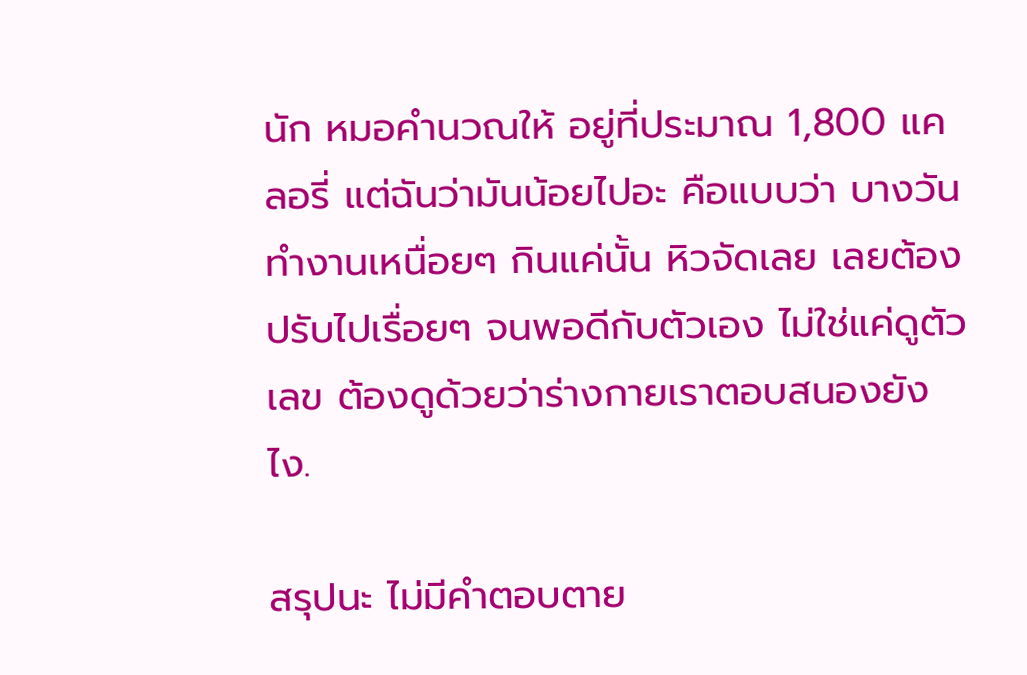นัก หมอคำนวณให้ อยู่ที่ประมาณ 1,800 แคลอรี่ แต่ฉันว่ามันน้อยไปอะ คือแบบว่า บางวันทำงานเหนื่อยๆ กินแค่นั้น หิวจัดเลย เลยต้องปรับไปเรื่อยๆ จนพอดีกับตัวเอง ไม่ใช่แค่ดูตัวเลข ต้องดูด้วยว่าร่างกายเราตอบสนองยังไง.

สรุปนะ ไม่มีคำตอบตาย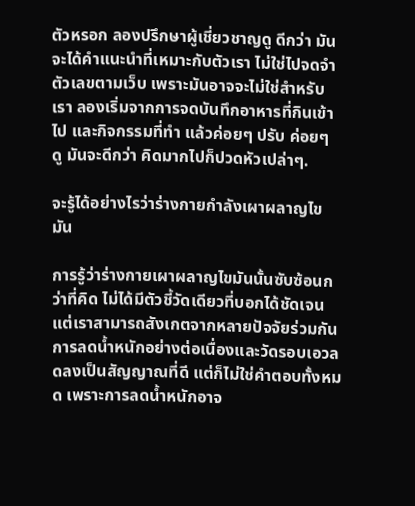ตัวหรอก ลองปรึกษาผู้เชี่ยวชาญดู ดีกว่า มันจะได้คำแนะนำที่เหมาะกับตัวเรา ไม่ใช่ไปจดจำตัวเลขตามเว็บ เพราะมันอาจจะไม่ใช่สำหรับเรา ลองเริ่มจากการจดบันทึกอาหารที่กินเข้าไป และกิจกรรมที่ทำ แล้วค่อยๆ ปรับ ค่อยๆ ดู มันจะดีกว่า คิดมากไปก็ปวดหัวเปล่าๆ.

จะรู้ได้อย่างไรว่าร่างกายกำลังเผาผลาญไขมัน

การรู้ว่าร่างกายเผาผลาญไขมันนั้นซับซ้อนกว่าที่คิด ไม่ได้มีตัวชี้วัดเดียวที่บอกได้ชัดเจน แต่เราสามารถสังเกตจากหลายปัจจัยร่วมกัน การลดน้ำหนักอย่างต่อเนื่องและวัดรอบเอวลดลงเป็นสัญญาณที่ดี แต่ก็ไม่ใช่คำตอบทั้งหมด เพราะการลดน้ำหนักอาจ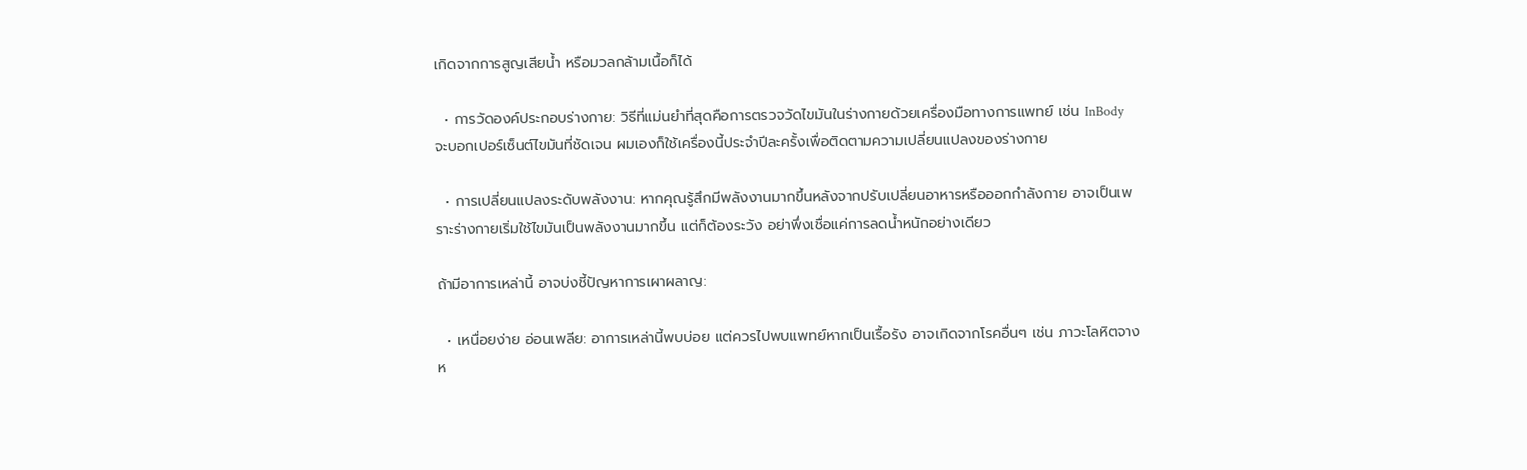เกิดจากการสูญเสียน้ำ หรือมวลกล้ามเนื้อก็ได้

  • การวัดองค์ประกอบร่างกาย: วิธีที่แม่นยำที่สุดคือการตรวจวัดไขมันในร่างกายด้วยเครื่องมือทางการแพทย์ เช่น InBody จะบอกเปอร์เซ็นต์ไขมันที่ชัดเจน ผมเองก็ใช้เครื่องนี้ประจำปีละครั้งเพื่อติดตามความเปลี่ยนแปลงของร่างกาย

  • การเปลี่ยนแปลงระดับพลังงาน: หากคุณรู้สึกมีพลังงานมากขึ้นหลังจากปรับเปลี่ยนอาหารหรือออกกำลังกาย อาจเป็นเพราะร่างกายเริ่มใช้ไขมันเป็นพลังงานมากขึ้น แต่ก็ต้องระวัง อย่าพึ่งเชื่อแค่การลดน้ำหนักอย่างเดียว

ถ้ามีอาการเหล่านี้ อาจบ่งชี้ปัญหาการเผาผลาญ:

  • เหนื่อยง่าย อ่อนเพลีย: อาการเหล่านี้พบบ่อย แต่ควรไปพบแพทย์หากเป็นเรื้อรัง อาจเกิดจากโรคอื่นๆ เช่น ภาวะโลหิตจาง ห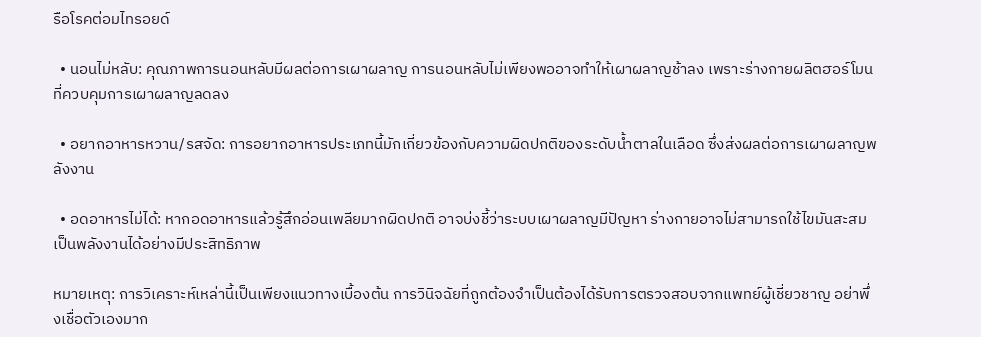รือโรคต่อมไทรอยด์

  • นอนไม่หลับ: คุณภาพการนอนหลับมีผลต่อการเผาผลาญ การนอนหลับไม่เพียงพออาจทำให้เผาผลาญช้าลง เพราะร่างกายผลิตฮอร์โมนที่ควบคุมการเผาผลาญลดลง

  • อยากอาหารหวาน/รสจัด: การอยากอาหารประเภทนี้มักเกี่ยวข้องกับความผิดปกติของระดับน้ำตาลในเลือด ซึ่งส่งผลต่อการเผาผลาญพลังงาน

  • อดอาหารไม่ได้: หากอดอาหารแล้วรู้สึกอ่อนเพลียมากผิดปกติ อาจบ่งชี้ว่าระบบเผาผลาญมีปัญหา ร่างกายอาจไม่สามารถใช้ไขมันสะสมเป็นพลังงานได้อย่างมีประสิทธิภาพ

หมายเหตุ: การวิเคราะห์เหล่านี้เป็นเพียงแนวทางเบื้องต้น การวินิจฉัยที่ถูกต้องจำเป็นต้องได้รับการตรวจสอบจากแพทย์ผู้เชี่ยวชาญ อย่าพึ่งเชื่อตัวเองมาก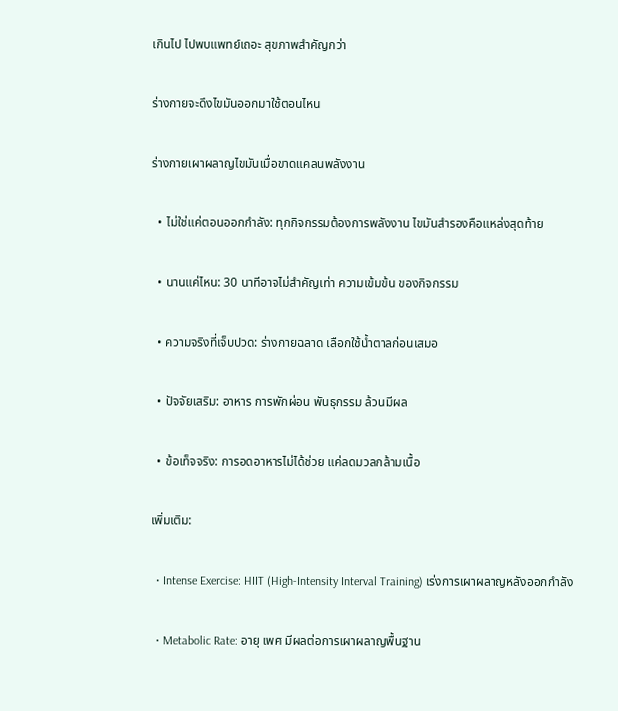เกินไป ไปพบแพทย์เถอะ สุขภาพสำคัญกว่า

ร่างกายจะดึงไขมันออกมาใช้ตอนไหน

ร่างกายเผาผลาญไขมันเมื่อขาดแคลนพลังงาน

  • ไม่ใช่แค่ตอนออกกำลัง: ทุกกิจกรรมต้องการพลังงาน ไขมันสำรองคือแหล่งสุดท้าย

  • นานแค่ไหน: 30 นาทีอาจไม่สำคัญเท่า ความเข้มข้น ของกิจกรรม

  • ความจริงที่เจ็บปวด: ร่างกายฉลาด เลือกใช้น้ำตาลก่อนเสมอ

  • ปัจจัยเสริม: อาหาร การพักผ่อน พันธุกรรม ล้วนมีผล

  • ข้อเท็จจริง: การอดอาหารไม่ได้ช่วย แค่ลดมวลกล้ามเนื้อ

เพิ่มเติม:

  • Intense Exercise: HIIT (High-Intensity Interval Training) เร่งการเผาผลาญหลังออกกำลัง

  • Metabolic Rate: อายุ เพศ มีผลต่อการเผาผลาญพื้นฐาน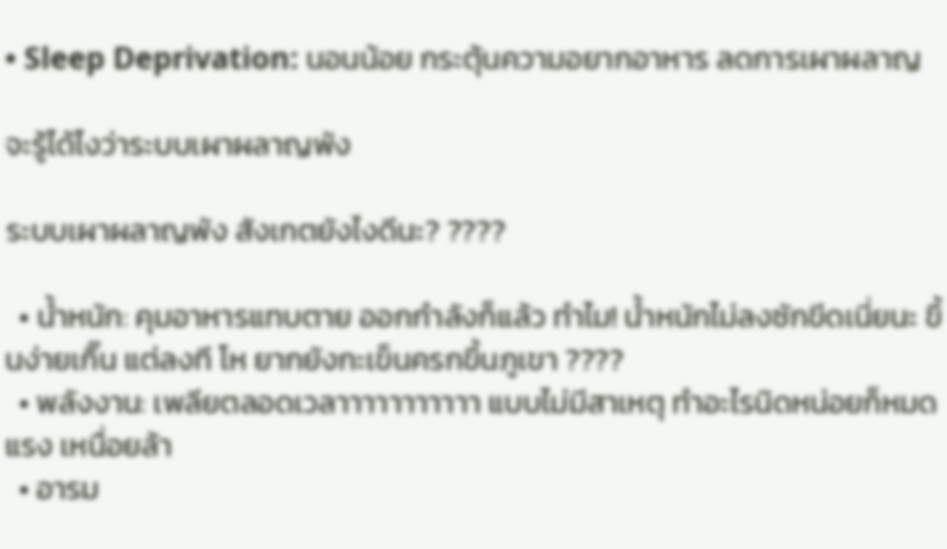• Sleep Deprivation: นอนน้อย กระตุ้นความอยากอาหาร ลดการเผาผลาญ

จะรู้ได้ไงว่าระบบเผาผลาญพัง

ระบบเผาผลาญพัง สังเกตยังไงดีนะ? ????

  • น้ำหนัก: คุมอาหารแทบตาย ออกกำลังก็แล้ว ทำไม! น้ำหนักไม่ลงซักขีดเนี่ยนะ ขึ้นง่ายเกิ๊น แต่ลงที โห ยากยังกะเข็นครกขึ้นภูเขา ????
  • พลังงาน: เพลียตลอดเวลาาาาาาาาาาา แบบไม่มีสาเหตุ ทำอะไรนิดหน่อยก็หมดแรง เหนื่อยล้า
  • อารม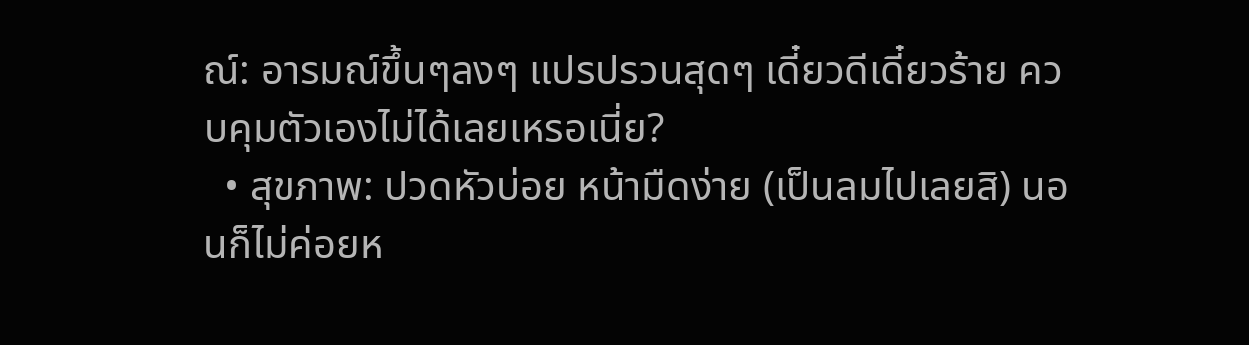ณ์: อารมณ์ขึ้นๆลงๆ แปรปรวนสุดๆ เดี๋ยวดีเดี๋ยวร้าย ควบคุมตัวเองไม่ได้เลยเหรอเนี่ย?
  • สุขภาพ: ปวดหัวบ่อย หน้ามืดง่าย (เป็นลมไปเลยสิ) นอนก็ไม่ค่อยห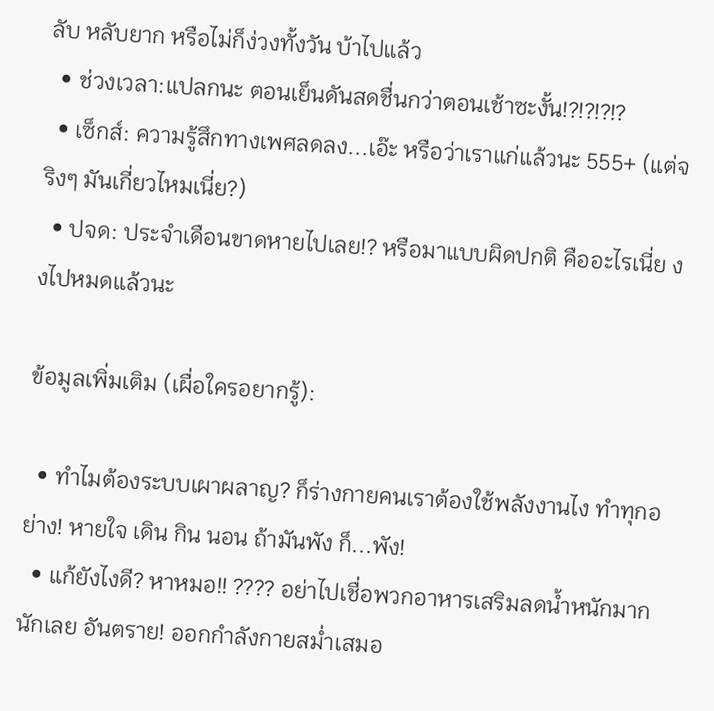ลับ หลับยาก หรือไม่ก็ง่วงทั้งวัน บ้าไปแล้ว
  • ช่วงเวลา:แปลกนะ ตอนเย็นดันสดชื่นกว่าตอนเช้าซะงั้น!?!?!?!?
  • เซ็กส์: ความรู้สึกทางเพศลดลง...เอ๊ะ หรือว่าเราแก่แล้วนะ 555+ (แต่จริงๆ มันเกี่ยวไหมเนี่ย?)
  • ปจด: ประจำเดือนขาดหายไปเลย!? หรือมาแบบผิดปกติ คืออะไรเนี่ย งงไปหมดแล้วนะ

ข้อมูลเพิ่มเติม (เผื่อใครอยากรู้):

  • ทำไมต้องระบบเผาผลาญ? ก็ร่างกายคนเราต้องใช้พลังงานไง ทำทุกอย่าง! หายใจ เดิน กิน นอน ถ้ามันพัง ก็...พัง!
  • แก้ยังไงดี? หาหมอ!! ???? อย่าไปเชื่อพวกอาหารเสริมลดน้ำหนักมากนักเลย อันตราย! ออกกำลังกายสม่ำเสมอ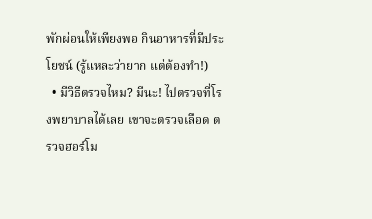พักผ่อนให้เพียงพอ กินอาหารที่มีประโยชน์ (รู้แหละว่ายาก แต่ต้องทำ!)
  • มีวิธีตรวจไหม? มีนะ! ไปตรวจที่โรงพยาบาลได้เลย เขาจะตรวจเลือด ตรวจฮอร์โม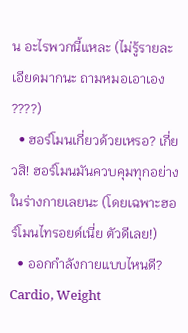น อะไรพวกนี้แหละ (ไม่รู้รายละเอียดมากนะ ถามหมอเอาเอง ????)
  • ฮอร์โมนเกี่ยวด้วยเหรอ? เกี่ยวสิ! ฮอร์โมนมันควบคุมทุกอย่างในร่างกายเลยนะ (โดยเฉพาะฮอร์โมนไทรอยด์เนี่ย ตัวดีเลย!)
  • ออกกำลังกายแบบไหนดี? Cardio, Weight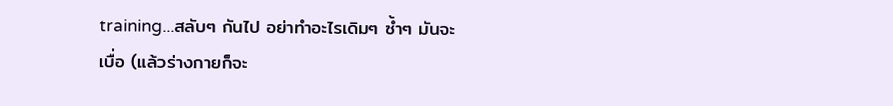training...สลับๆ กันไป อย่าทำอะไรเดิมๆ ซ้ำๆ มันจะเบื่อ (แล้วร่างกายก็จะ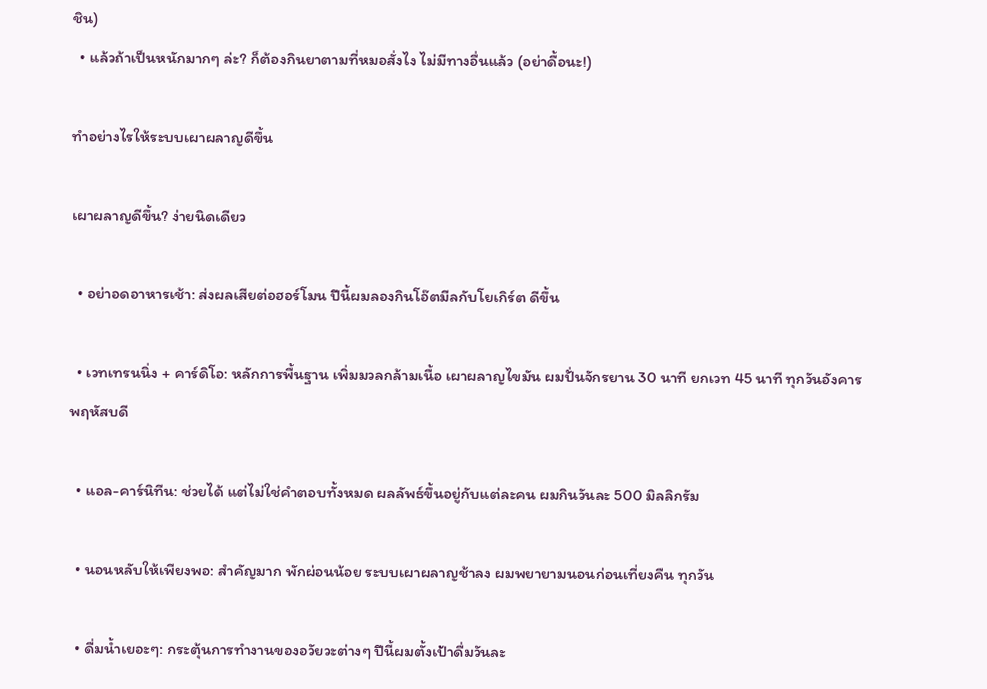ชิน)
  • แล้วถ้าเป็นหนักมากๆ ล่ะ? ก็ต้องกินยาตามที่หมอสั่งไง ไม่มีทางอื่นแล้ว (อย่าดื้อนะ!)

ทำอย่างไรให้ระบบเผาผลาญดีขึ้น

เผาผลาญดีขึ้น? ง่ายนิดเดียว

  • อย่าอดอาหารเช้า: ส่งผลเสียต่อฮอร์โมน ปีนี้ผมลองกินโอ๊ตมีลกับโยเกิร์ต ดีขึ้น

  • เวทเทรนนิ่ง + คาร์ดิโอ: หลักการพื้นฐาน เพิ่มมวลกล้ามเนื้อ เผาผลาญไขมัน ผมปั่นจักรยาน 30 นาที ยกเวท 45 นาที ทุกวันอังคาร พฤหัสบดี

  • แอล-คาร์นิทีน: ช่วยได้ แต่ไม่ใช่คำตอบทั้งหมด ผลลัพธ์ขึ้นอยู่กับแต่ละคน ผมกินวันละ 500 มิลลิกรัม

  • นอนหลับให้เพียงพอ: สำคัญมาก พักผ่อนน้อย ระบบเผาผลาญช้าลง ผมพยายามนอนก่อนเที่ยงคืน ทุกวัน

  • ดื่มน้ำเยอะๆ: กระตุ้นการทำงานของอวัยวะต่างๆ ปีนี้ผมตั้งเป้าดื่มวันละ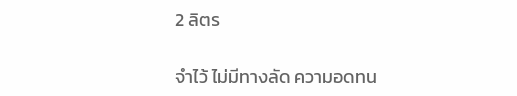2 ลิตร

จำไว้ ไม่มีทางลัด ความอดทน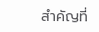สำคัญที่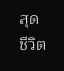สุด ชีวิต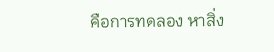คือการทดลอง หาสิ่ง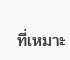ที่เหมาะ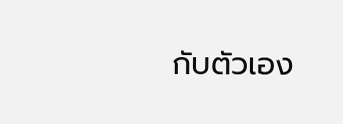กับตัวเอง